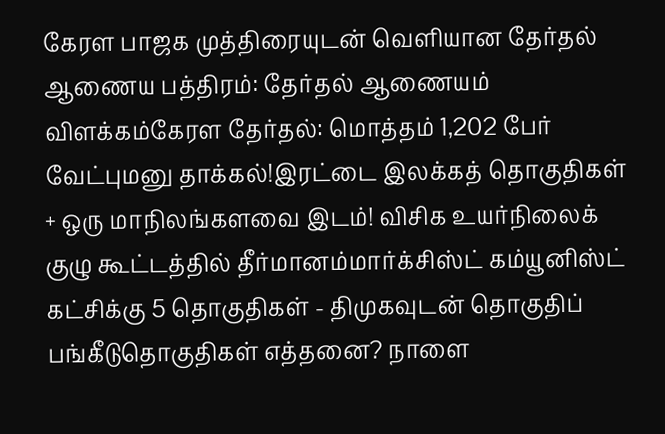கேரள பாஜக முத்திரையுடன் வெளியான தேர்தல் ஆணைய பத்திரம்: தேர்தல் ஆணையம் விளக்கம்கேரள தேர்தல்: மொத்தம் 1,202 பேர் வேட்புமனு தாக்கல்!இரட்டை இலக்கத் தொகுதிகள் + ஒரு மாநிலங்களவை இடம்! விசிக உயர்நிலைக் குழு கூட்டத்தில் தீர்மானம்மார்க்சிஸ்ட் கம்யூனிஸ்ட் கட்சிக்கு 5 தொகுதிகள் - திமுகவுடன் தொகுதிப் பங்கீடுதொகுதிகள் எத்தனை? நாளை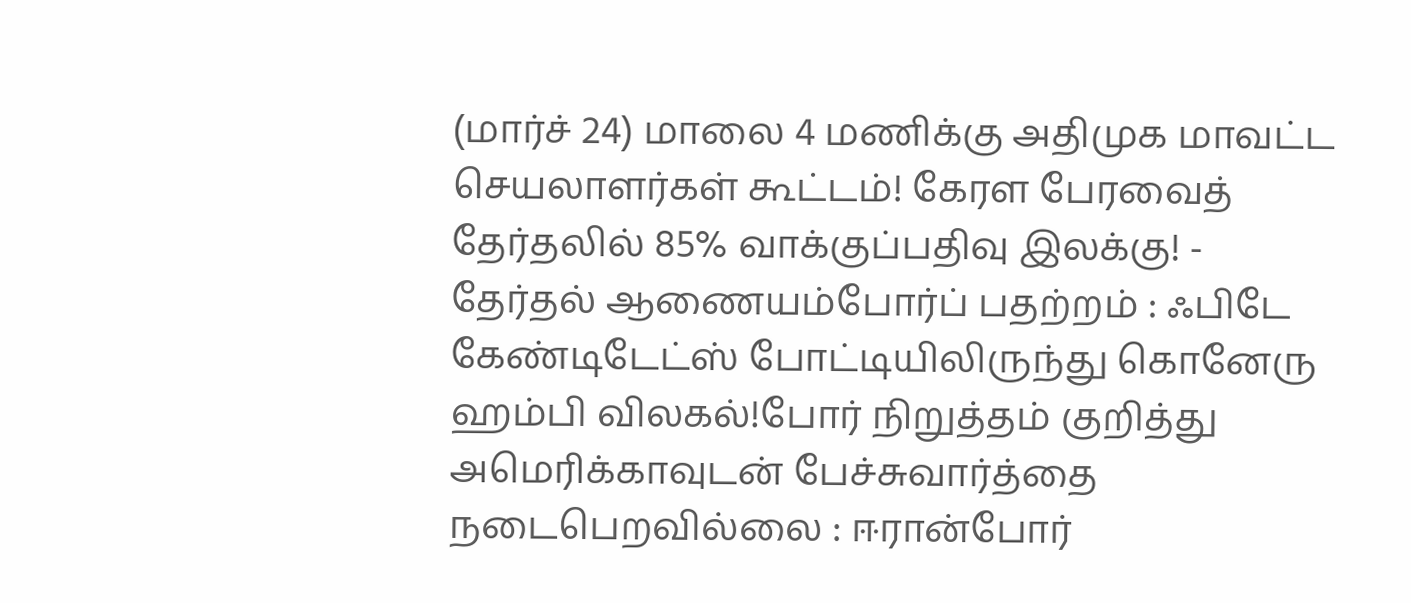(மார்ச் 24) மாலை 4 மணிக்கு அதிமுக மாவட்ட செயலாளர்கள் கூட்டம்! கேரள பேரவைத் தேர்தலில் 85% வாக்குப்பதிவு இலக்கு! - தேர்தல் ஆணையம்போர்ப் பதற்றம் : ஃபிடே கேண்டிடேட்ஸ் போட்டியிலிருந்து கொனேரு ஹம்பி விலகல்!போர் நிறுத்தம் குறித்து அமெரிக்காவுடன் பேச்சுவார்த்தை நடைபெறவில்லை : ஈரான்போர்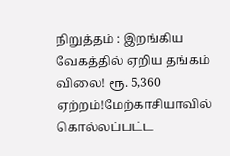நிறுத்தம் : இறங்கிய வேகத்தில் ஏறிய தங்கம் விலை! ரூ. 5,360 ஏற்றம்!மேற்காசியாவில் கொல்லப்பட்ட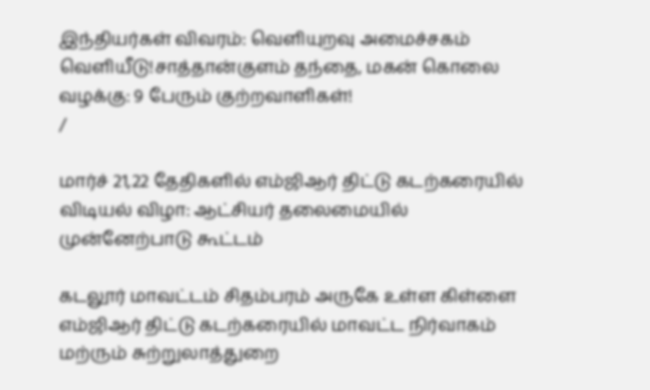இந்தியர்கள் விவரம்: வெளியுறவு அமைச்சகம் வெளியீடு!சாத்தான்குளம் தந்தை, மகன் கொலை வழக்கு: 9 பேரும் குற்றவாளிகள்!
/

மார்ச் 21,22 தேதிகளில் எம்ஜிஆர் திட்டு கடற்கரையில் விடியல் விழா: ஆட்சியர் தலைமையில் முன்னேற்பாடு கூட்டம்

கடலூர் மாவட்டம் சிதம்பரம் அருகே உள்ள கிள்ளை எம்ஜிஆர் திட்டு கடற்கரையில் மாவட்ட நிர்வாகம் மற்ரும் சுற்றுலாத்துறை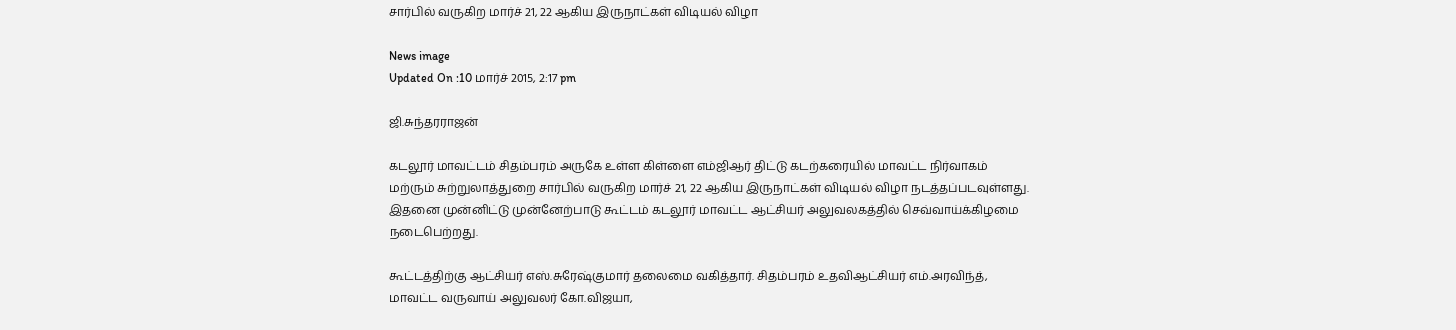சார்பில் வருகிற மார்ச் 21, 22 ஆகிய இருநாட்கள் விடியல் விழா

News image
Updated On :10 மார்ச் 2015, 2:17 pm

ஜி.சுந்தரராஜன்

கடலூர் மாவட்டம் சிதம்பரம் அருகே உள்ள கிள்ளை எம்ஜிஆர் திட்டு கடற்கரையில் மாவட்ட நிர்வாகம் மற்ரும் சுற்றுலாத்துறை சார்பில் வருகிற மார்ச் 21, 22 ஆகிய இருநாட்கள் விடியல் விழா நடத்தப்படவுள்ளது. இதனை முன்னிட்டு முன்னேற்பாடு கூட்டம் கடலூர் மாவட்ட ஆட்சியர் அலுவலகத்தில் செவ்வாய்க்கிழமை நடைபெற்றது.

கூட்டத்திற்கு ஆட்சியர் எஸ்.சுரேஷ்குமார் தலைமை வகித்தார். சிதம்பரம் உதவிஆட்சியர் எம்.அரவிந்த், மாவட்ட வருவாய் அலுவலர் கோ.விஜயா,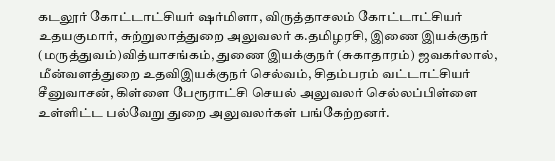கடலூர் கோட்டாட்சியர் ஷர்மிளா, விருத்தாசலம் கோட்டாட்சியர் உதயகுமார், சுற்றுலாத்துறை அலுவலர் க.தமிழரசி, இணை இயக்குநர் (மருத்துவம்)வித்யாசங்கம், துணை இயக்குநர் (சுகாதாரம்) ஜவகர்லால், மீன்வளத்துறை உதவிஇயக்குநர் செல்வம், சிதம்பரம் வட்டாட்சியர் சீனுவாசன், கிள்ளை பேரூராட்சி செயல் அலுவலர் செல்லப்பிள்ளை உள்ளிட்ட பல்வேறு துறை அலுவலர்கள் பங்கேற்றனர்.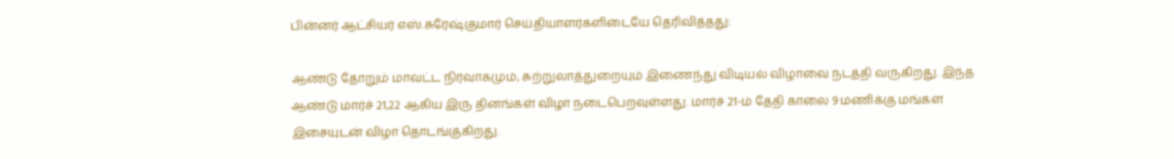பின்னர் ஆட்சியர் எஸ்.சுரேஷ்குமார் செய்தியாளர்களிடையே தெரிவித்தது:

ஆண்டு தோறும் மாவட்ட நிர்வாகமும், சுற்றுலாத்துறையும் இணைந்து விடியல் விழாவை நடத்தி வருகிறது. இந்த ஆண்டு மார்ச் 21,22 ஆகிய இரு தினங்கள் விழா நடைபெறவுள்ளது. மார்ச் 21-ம் தேதி காலை 9 மணிக்கு மங்கள இசையுடன் விழா தொடங்குகிறது.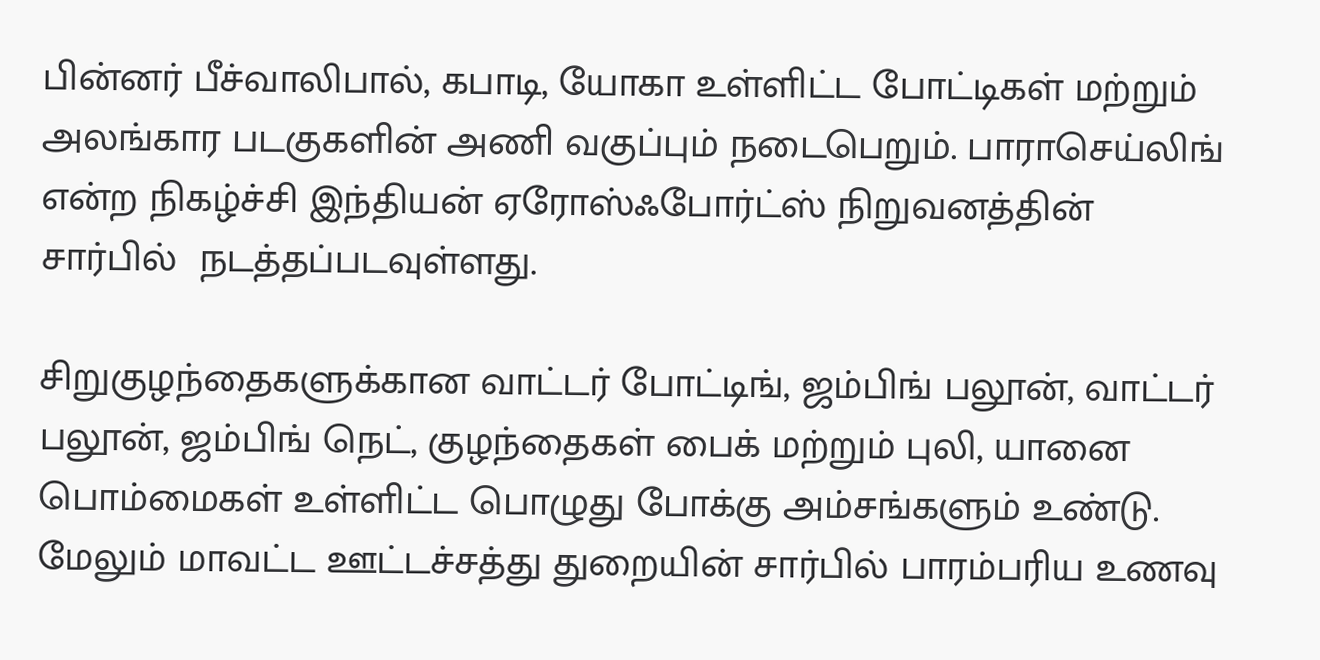பின்னர் பீச்வாலிபால், கபாடி, யோகா உள்ளிட்ட போட்டிகள் மற்றும் அலங்கார படகுகளின் அணி வகுப்பும் நடைபெறும். பாராசெய்லிங் என்ற நிகழ்ச்சி இந்தியன் ஏரோஸ்ஃபோர்ட்ஸ் நிறுவனத்தின் சார்பில்  நடத்தப்படவுள்ளது.

சிறுகுழந்தைகளுக்கான வாட்டர் போட்டிங், ஜம்பிங் பலூன், வாட்டர் பலூன், ஜம்பிங் நெட், குழந்தைகள் பைக் மற்றும் புலி, யானை பொம்மைகள் உள்ளிட்ட பொழுது போக்கு அம்சங்களும் உண்டு. மேலும் மாவட்ட ஊட்டச்சத்து துறையின் சார்பில் பாரம்பரிய உணவு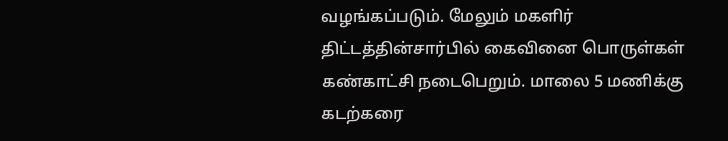வழங்கப்படும். மேலும் மகளிர் திட்டத்தின்சார்பில் கைவினை பொருள்கள் கண்காட்சி நடைபெறும். மாலை 5 மணிக்கு கடற்கரை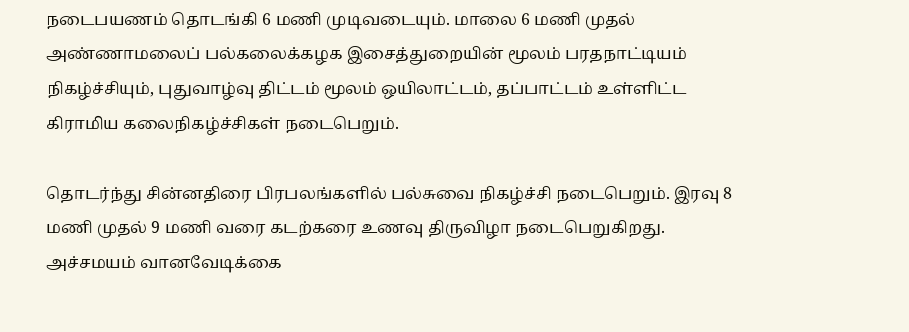நடைபயணம் தொடங்கி 6 மணி முடிவடையும். மாலை 6 மணி முதல் அண்ணாமலைப் பல்கலைக்கழக இசைத்துறையின் மூலம் பரதநாட்டியம் நிகழ்ச்சியும், புதுவாழ்வு திட்டம் மூலம் ஒயிலாட்டம், தப்பாட்டம் உள்ளிட்ட கிராமிய கலைநிகழ்ச்சிகள் நடைபெறும்.

தொடர்ந்து சின்னதிரை பிரபலங்களில் பல்சுவை நிகழ்ச்சி நடைபெறும். இரவு 8 மணி முதல் 9 மணி வரை கடற்கரை உணவு திருவிழா நடைபெறுகிறது. அச்சமயம் வானவேடிக்கை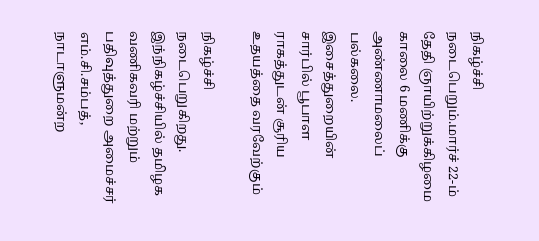நிகழ்ச்சி நடைபெறும்.மார்ச் 22-ம் தேதி ஞாயிற்றுக்கிழமை காலை 6 மணிக்கு அண்ணாமலைப் பல்கலை. இசைத்துறையின் சார்பில் பூபாள ராகத்துடன் சூரிய உதயத்தை வரவேற்கும்

நிகழ்ச்சி நடைபெறுகிறது. இந்நிகழ்ச்சியில் தமிழக வணிகவரி மற்றும் பதிவுத்துறை அமைச்சர் எம்.சி.சம்பத், நாடாளுமன்ற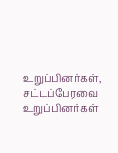உறுப்பினர்கள், சட்டப்பேரவை உறுப்பினர்கள்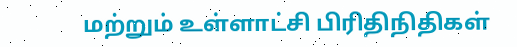மற்றும் உள்ளாட்சி பிரிதிநிதிகள்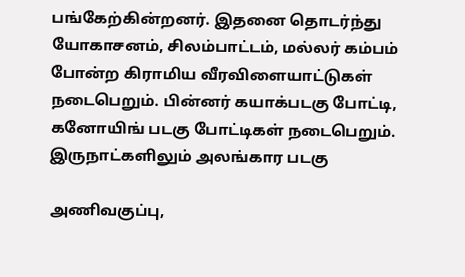பங்கேற்கின்றனர். இதனை தொடர்ந்து யோகாசனம், சிலம்பாட்டம், மல்லர் கம்பம் போன்ற கிராமிய வீரவிளையாட்டுகள் நடைபெறும். பின்னர் கயாக்படகு போட்டி, கனோயிங் படகு போட்டிகள் நடைபெறும். இருநாட்களிலும் அலங்கார படகு

அணிவகுப்பு,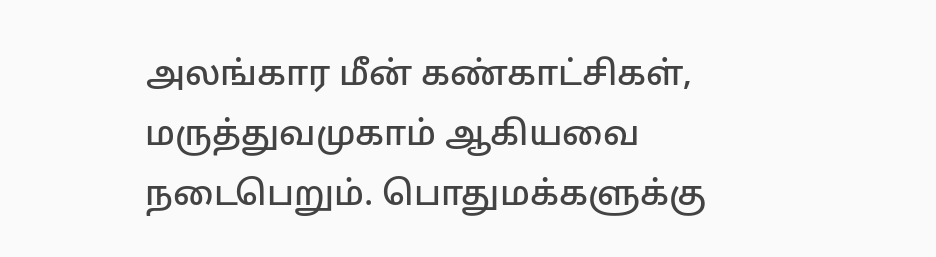அலங்கார மீன் கண்காட்சிகள், மருத்துவமுகாம் ஆகியவை நடைபெறும். பொதுமக்களுக்கு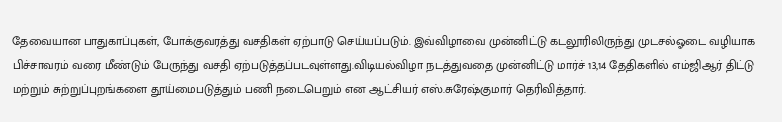தேவையான பாதுகாப்புகள், போக்குவரத்து வசதிகள் ஏற்பாடு செய்யப்படும். இவ்விழாவை முன்னிட்டு கடலூரிலிருந்து முடசல்ஓடை வழியாக பிச்சாவரம் வரை மீண்டும் பேருந்து வசதி ஏற்படுத்தப்படவுள்ளது.விடியல்விழா நடத்துவதை முன்னிட்டு மார்ச் 13,14 தேதிகளில் எம்ஜிஆர் திட்டு மற்றும் சுற்றுப்புறங்களை தூய்மைபடுத்தும் பணி நடைபெறும் என ஆட்சியர் எஸ்.சுரேஷ்குமார் தெரிவித்தார்.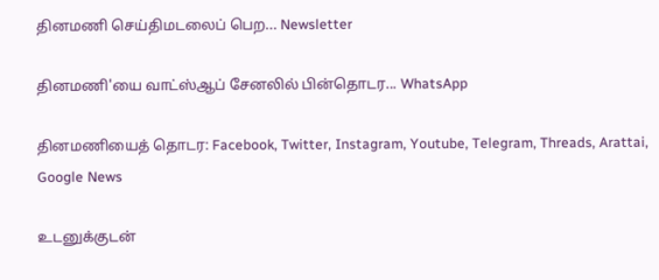தினமணி செய்திமடலைப் பெற... Newsletter

தினமணி'யை வாட்ஸ்ஆப் சேனலில் பின்தொடர... WhatsApp

தினமணியைத் தொடர: Facebook, Twitter, Instagram, Youtube, Telegram, Threads, Arattai, Google News

உடனுக்குடன்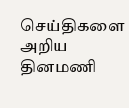செய்திகளை அறிய தினமணி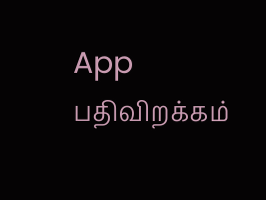App பதிவிறக்கம்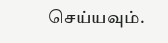செய்யவும்.